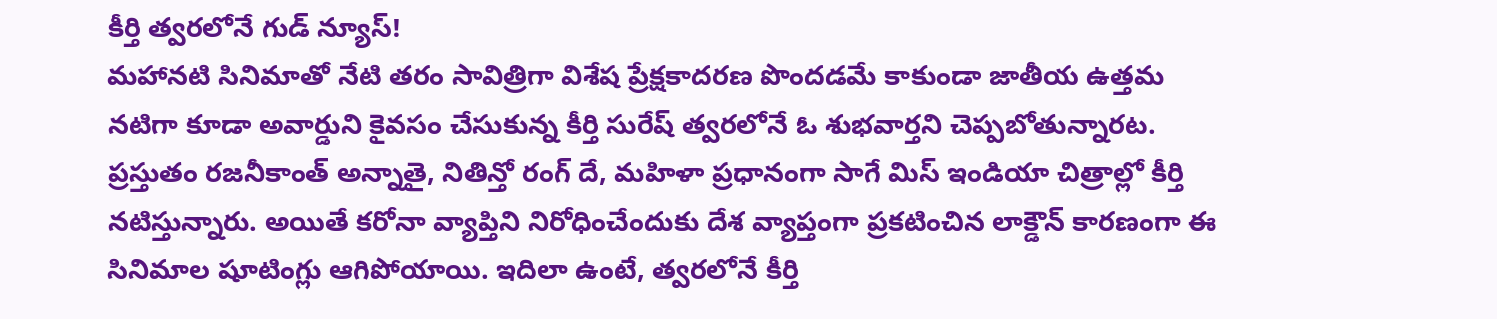కీర్తి త్వరలోనే గుడ్ న్యూస్!
మహానటి సినిమాతో నేటి తరం సావిత్రిగా విశేష ప్రేక్షకాదరణ పొందడమే కాకుండా జాతీయ ఉత్తమ నటిగా కూడా అవార్డుని కైవసం చేసుకున్న కీర్తి సురేష్ త్వరలోనే ఓ శుభవార్తని చెప్పబోతున్నారట. ప్రస్తుతం రజనీకాంత్ అన్నాతై, నితిన్తో రంగ్ దే, మహిళా ప్రధానంగా సాగే మిస్ ఇండియా చిత్రాల్లో కీర్తి నటిస్తున్నారు. అయితే కరోనా వ్యాప్తిని నిరోధించేందుకు దేశ వ్యాప్తంగా ప్రకటించిన లాక్డౌన్ కారణంగా ఈ సినిమాల షూటింగ్లు ఆగిపోయాయి. ఇదిలా ఉంటే, త్వరలోనే కీర్తి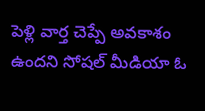పెళ్లి వార్త చెప్పే అవకాశం ఉందని సోషల్ మీడియా ఓ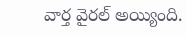వార్త వైరల్ అయ్యింది.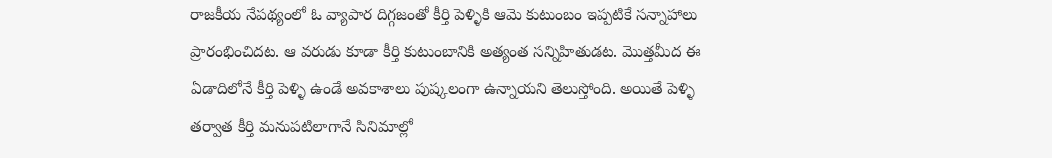రాజకీయ నేపథ్యంలో ఓ వ్యాపార దిగ్గజంతో కీర్తి పెళ్ళికి ఆమె కుటుంబం ఇప్పటికే సన్నాహాలు ప్రారంభించిదట. ఆ వరుడు కూడా కీర్తి కుటుంబానికి అత్యంత సన్నిహితుడట. మొత్తమీద ఈ ఏడాదిలోనే కీర్తి పెళ్ళి ఉండే అవకాశాలు పుష్కలంగా ఉన్నాయని తెలుస్తోంది. అయితే పెళ్ళి తర్వాత కీర్తి మనుపటిలాగానే సినిమాల్లో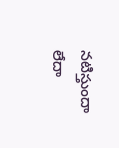నటిస్తుందా లేదా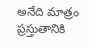అనేది మాత్రం ప్రస్తుతానికి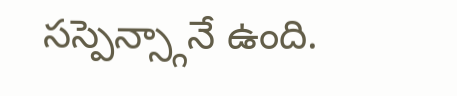సస్పెన్స్గానే ఉంది.